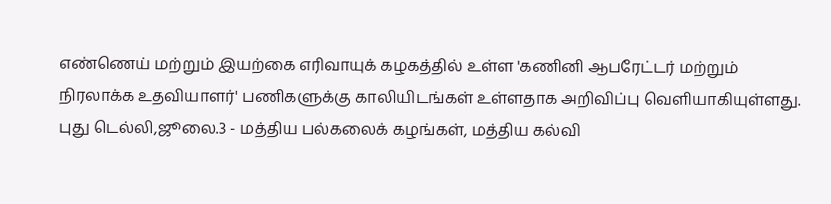எண்ணெய் மற்றும் இயற்கை எரிவாயுக் கழகத்தில் உள்ள 'கணினி ஆபரேட்டர் மற்றும் நிரலாக்க உதவியாளர்' பணிகளுக்கு காலியிடங்கள் உள்ளதாக அறிவிப்பு வெளியாகியுள்ளது.
புது டெல்லி,ஜூலை.3 - மத்திய பல்கலைக் கழங்கள், மத்திய கல்வி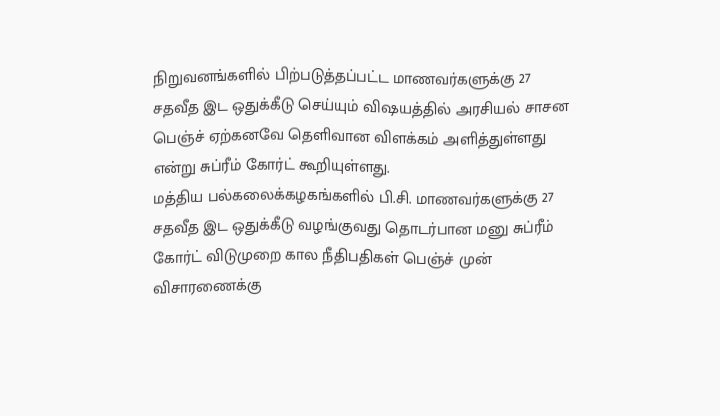நிறுவனங்களில் பிற்படுத்தப்பட்ட மாணவர்களுக்கு 27 சதவீத இட ஒதுக்கீடு செய்யும் விஷயத்தில் அரசியல் சாசன பெஞ்ச் ஏற்கனவே தெளிவான விளக்கம் அளித்துள்ளது என்று சுப்ரீம் கோர்ட் கூறியுள்ளது.
மத்திய பல்கலைக்கழகங்களில் பி.சி. மாணவர்களுக்கு 27 சதவீத இட ஒதுக்கீடு வழங்குவது தொடர்பான மனு சுப்ரீம் கோர்ட் விடுமுறை கால நீதிபதிகள் பெஞ்ச் முன் விசாரணைக்கு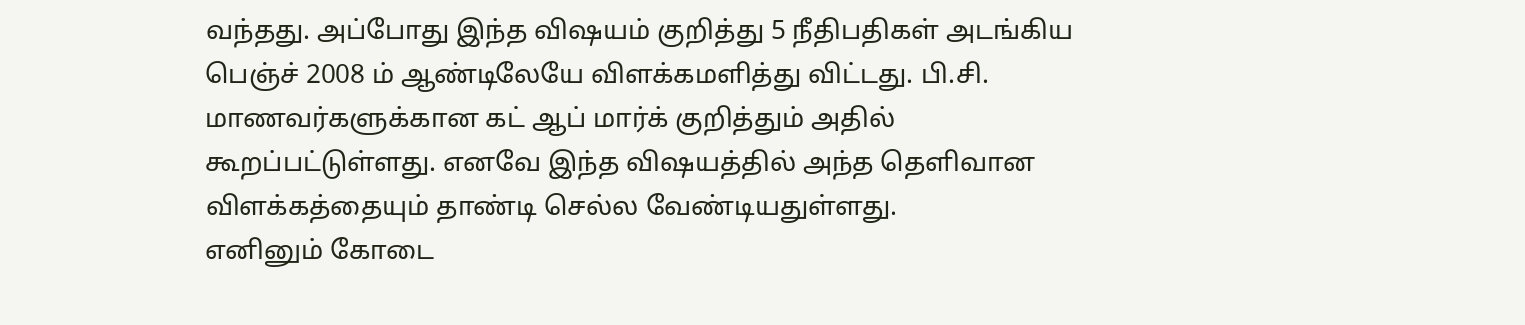வந்தது. அப்போது இந்த விஷயம் குறித்து 5 நீதிபதிகள் அடங்கிய பெஞ்ச் 2008 ம் ஆண்டிலேயே விளக்கமளித்து விட்டது. பி.சி. மாணவர்களுக்கான கட் ஆப் மார்க் குறித்தும் அதில் கூறப்பட்டுள்ளது. எனவே இந்த விஷயத்தில் அந்த தெளிவான விளக்கத்தையும் தாண்டி செல்ல வேண்டியதுள்ளது.
எனினும் கோடை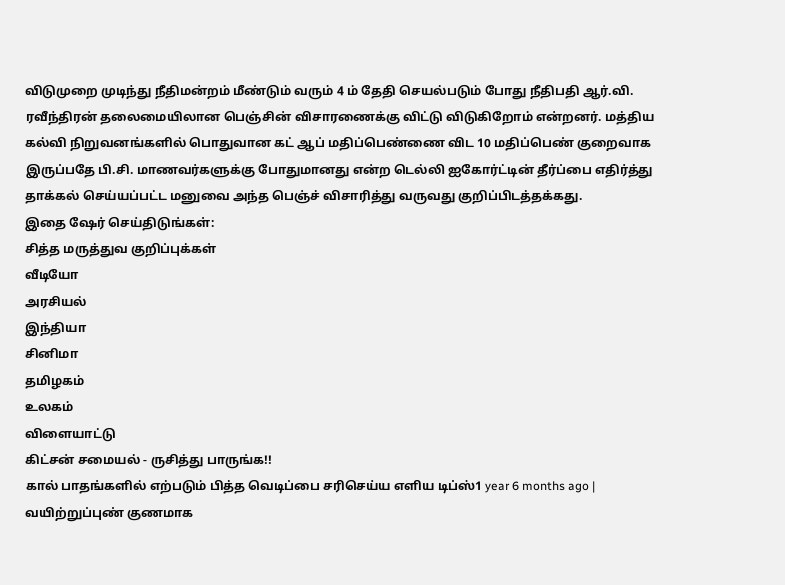விடுமுறை முடிந்து நீதிமன்றம் மீண்டும் வரும் 4 ம் தேதி செயல்படும் போது நீதிபதி ஆர்.வி. ரவீந்திரன் தலைமையிலான பெஞ்சின் விசாரணைக்கு விட்டு விடுகிறோம் என்றனர். மத்திய கல்வி நிறுவனங்களில் பொதுவான கட் ஆப் மதிப்பெண்ணை விட 10 மதிப்பெண் குறைவாக இருப்பதே பி.சி. மாணவர்களுக்கு போதுமானது என்ற டெல்லி ஐகோர்ட்டின் தீர்ப்பை எதிர்த்து தாக்கல் செய்யப்பட்ட மனுவை அந்த பெஞ்ச் விசாரித்து வருவது குறிப்பிடத்தக்கது.
இதை ஷேர் செய்திடுங்கள்:
சித்த மருத்துவ குறிப்புக்கள்
வீடியோ
அரசியல்
இந்தியா
சினிமா
தமிழகம்
உலகம்
விளையாட்டு
கிட்சன் சமையல் - ருசித்து பாருங்க!!
கால் பாதங்களில் எற்படும் பித்த வெடிப்பை சரிசெய்ய எளிய டிப்ஸ்1 year 6 months ago |
வயிற்றுப்புண் குணமாக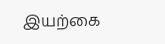இயற்கை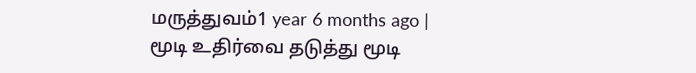மருத்துவம்1 year 6 months ago |
மூடி உதிர்வை தடுத்து மூடி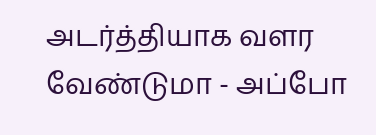அடர்த்தியாக வளர வேண்டுமா - அப்போ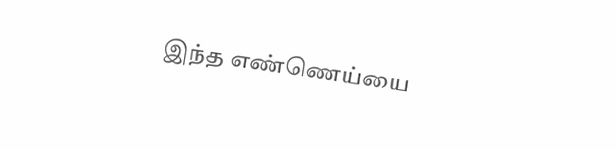இந்த எண்ணெய்யை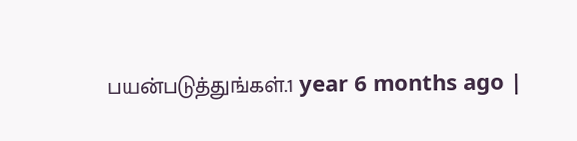பயன்படுத்துங்கள்.1 year 6 months ago |